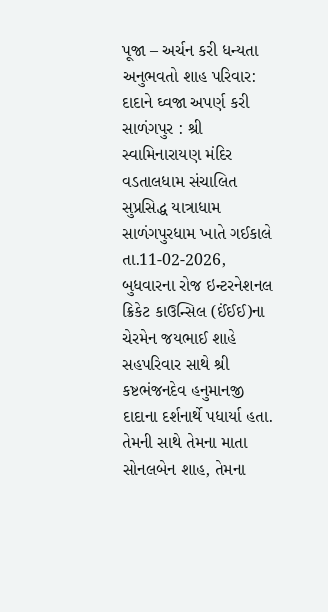પૂજા – અર્ચન કરી ધન્યતા અનુભવતો શાહ પરિવાર: દાદાને ઘ્વજા અપર્ણ કરી
સાળંગપુર : શ્રી સ્વામિનારાયણ મંદિર વડતાલધામ સંચાલિત સુપ્રસિદ્ધ યાત્રાધામ સાળંગપુરધામ ખાતે ગઈકાલે તા.11-02-2026, બુધવારના રોજ ઇન્ટરનેશનલ ક્રિકેટ કાઉન્સિલ (ઈંઈઈ)ના ચેરમેન જયભાઈ શાહે સહપરિવાર સાથે શ્રી કષ્ટભંજનદેવ હનુમાનજી દાદાના દર્શનાર્થે પધાર્યા હતા. તેમની સાથે તેમના માતા સોનલબેન શાહ, તેમના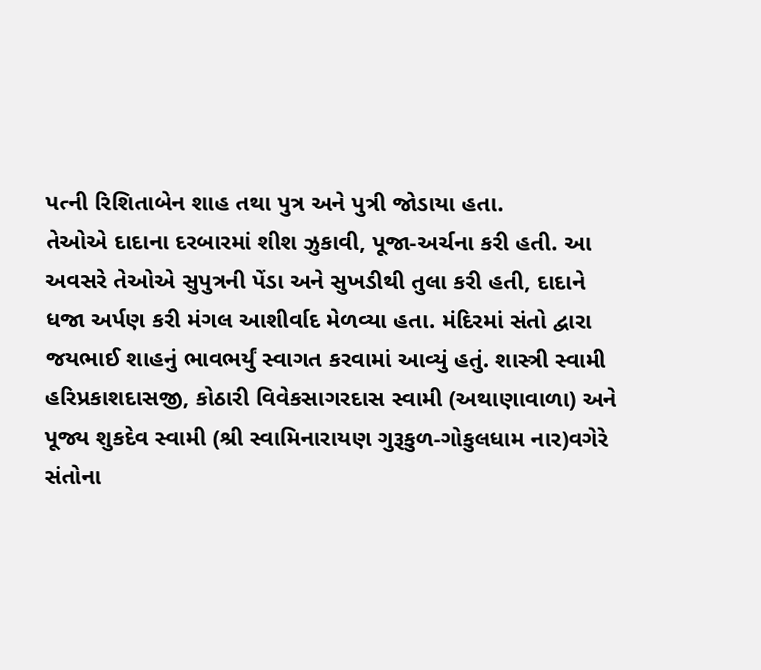પત્ની રિશિતાબેન શાહ તથા પુત્ર અને પુત્રી જોડાયા હતા.
તેઓએ દાદાના દરબારમાં શીશ ઝુકાવી, પૂજા-અર્ચના કરી હતી. આ અવસરે તેઓએ સુપુત્રની પેંડા અને સુખડીથી તુલા કરી હતી, દાદાને ધજા અર્પણ કરી મંગલ આશીર્વાદ મેળવ્યા હતા. મંદિરમાં સંતો દ્વારા જયભાઈ શાહનું ભાવભર્યું સ્વાગત કરવામાં આવ્યું હતું. શાસ્ત્રી સ્વામી હરિપ્રકાશદાસજી, કોઠારી વિવેકસાગરદાસ સ્વામી (અથાણાવાળા) અને પૂજ્ય શુકદેવ સ્વામી (શ્રી સ્વામિનારાયણ ગુરૂકુળ-ગોકુલધામ નાર)વગેરે સંતોના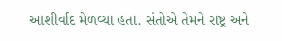આશીર્વાદ મેળવ્યા હતા. સંતોએ તેમને રાષ્ટ્ર અને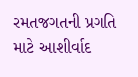રમતજગતની પ્રગતિ માટે આશીર્વાદ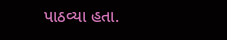પાઠવ્યા હતા.